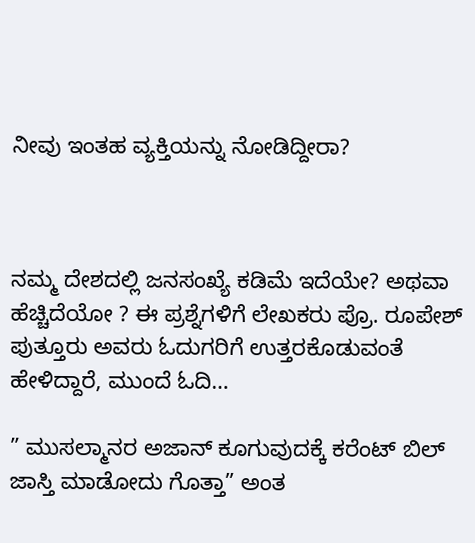ನೀವು ಇಂತಹ ವ್ಯಕ್ತಿಯನ್ನು ನೋಡಿದ್ದೀರಾ?



ನಮ್ಮ ದೇಶದಲ್ಲಿ ಜನಸಂಖ್ಯೆ ಕಡಿಮೆ ಇದೆಯೇ? ಅಥವಾ ಹೆಚ್ಚಿದೆಯೋ ? ಈ ಪ್ರಶ್ನೆಗಳಿಗೆ ಲೇಖಕರು ಪ್ರೊ. ರೂಪೇಶ್ ಪುತ್ತೂರು ಅವರು ಓದುಗರಿಗೆ ಉತ್ತರಕೊಡುವಂತೆ ಹೇಳಿದ್ದಾರೆ, ಮುಂದೆ ಓದಿ…

” ಮುಸಲ್ಮಾನರ ಅಜಾನ್ ಕೂಗುವುದಕ್ಕೆ ಕರೆಂಟ್ ಬಿಲ್ ಜಾಸ್ತಿ ಮಾಡೋದು ಗೊತ್ತಾ” ಅಂತ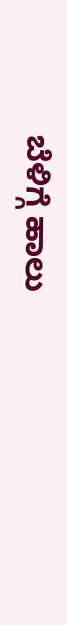ಬೆಳಿಗ್ಗೆ ಹಾಲು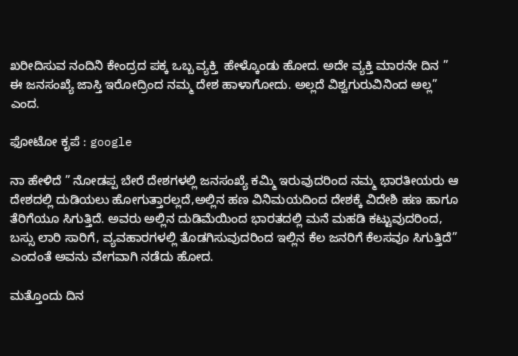ಖರೀದಿಸುವ ನಂದಿನಿ ಕೇಂದ್ರದ ಪಕ್ಕ ಒಬ್ಬ ವ್ಯಕ್ತಿ  ಹೇಳ್ಕೊಂಡು ಹೋದ. ಅದೇ ವ್ಯಕ್ತಿ ಮಾರನೇ ದಿನ ” ಈ ಜನಸಂಖ್ಯೆ ಜಾಸ್ತಿ ಇರೋದ್ರಿಂದ ನಮ್ಮ ದೇಶ ಹಾಳಾಗೋದು. ಅಲ್ಲದೆ ವಿಶ್ವಗುರುವಿನಿಂದ ಅಲ್ಲ” ಎಂದ.

ಫೋಟೋ ಕೃಪೆ : google

ನಾ ಹೇಳಿದೆ ” ನೋಡಪ್ಪ ಬೇರೆ ದೇಶಗಳಲ್ಲಿ ಜನಸಂಖ್ಯೆ ಕಮ್ಮಿ ಇರುವುದರಿಂದ ನಮ್ಮ ಭಾರತೀಯರು ಆ ದೇಶದಲ್ಲಿ ದುಡಿಯಲು ಹೋಗುತ್ತಾರಲ್ಲದೆ,ಅಲ್ಲಿನ ಹಣ ವಿನಿಮಯದಿಂದ ದೇಶಕ್ಕೆ ವಿದೇಶಿ ಹಣ ಹಾಗೂ ತೆರಿಗೆಯೂ ಸಿಗುತ್ತಿದೆ. ಅವರು ಅಲ್ಲಿನ ದುಡಿಮೆಯಿಂದ ಭಾರತದಲ್ಲಿ ಮನೆ ಮಹಡಿ ಕಟ್ಟುವುದರಿಂದ, ಬಸ್ಸು ಲಾರಿ ಸಾರಿಗೆ, ವ್ಯವಹಾರಗಳಲ್ಲಿ ತೊಡಗಿಸುವುದರಿಂದ ಇಲ್ಲಿನ ಕೆಲ ಜನರಿಗೆ ಕೆಲಸವೂ ಸಿಗುತ್ತಿದೆ” ಎಂದಂತೆ ಅವನು ವೇಗವಾಗಿ ನಡೆದು ಹೋದ.

ಮತ್ತೊಂದು ದಿನ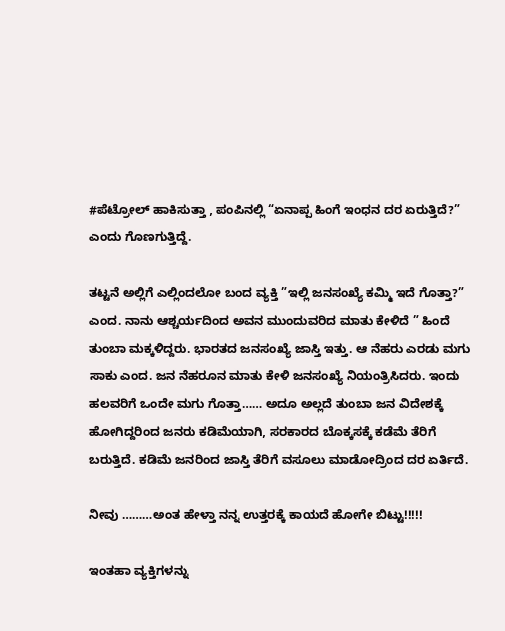#ಪೆಟ್ರೋಲ್ ಹಾಕಿಸುತ್ತಾ , ಪಂಪಿನಲ್ಲಿ “ಏನಾಪ್ಪ ಹಿಂಗೆ ಇಂಧನ ದರ ಏರುತ್ತಿದೆ?” ಎಂದು ಗೊಣಗುತ್ತಿದ್ದೆ.

ತಟ್ಟನೆ ಅಲ್ಲಿಗೆ ಎಲ್ಲಿಂದಲೋ ಬಂದ ವ್ಯಕ್ತಿ ”ಇಲ್ಲಿ ಜನಸಂಖ್ಯೆ ಕಮ್ಮಿ ಇದೆ ಗೊತ್ತಾ?” ಎಂದ. ನಾನು ಆಶ್ಚರ್ಯದಿಂದ ಅವನ ಮುಂದುವರಿದ ಮಾತು ಕೇಳಿದೆ ” ಹಿಂದೆ ತುಂಬಾ ಮಕ್ಕಳಿದ್ದರು. ಭಾರತದ ಜನಸಂಖ್ಯೆ ಜಾಸ್ತಿ ಇತ್ತು. ಆ ನೆಹರು ಎರಡು ಮಗು ಸಾಕು ಎಂದ. ಜನ ನೆಹರೂನ ಮಾತು ಕೇಳಿ ಜನಸಂಖ್ಯೆ ನಿಯಂತ್ರಿಸಿದರು. ಇಂದು ಹಲವರಿಗೆ ಒಂದೇ ಮಗು ಗೊತ್ತಾ…… ಅದೂ ಅಲ್ಲದೆ ತುಂಬಾ ಜನ ವಿದೇಶಕ್ಕೆ ಹೋಗಿದ್ದರಿಂದ ಜನರು ಕಡಿಮೆಯಾಗಿ, ಸರಕಾರದ ಬೊಕ್ಕಸಕ್ಕೆ ಕಡೆಮೆ ತೆರಿಗೆ ಬರುತ್ತಿದೆ. ಕಡಿಮೆ ಜನರಿಂದ ಜಾಸ್ತಿ ತೆರಿಗೆ ವಸೂಲು ಮಾಡೋದ್ರಿಂದ ದರ ಏರ್ತಿದೆ.

ನೀವು ………ಅಂತ ಹೇಳ್ತಾ ನನ್ನ ಉತ್ತರಕ್ಕೆ ಕಾಯದೆ ಹೋಗೇ ಬಿಟ್ಟು!!!!!

ಇಂತಹಾ ವ್ಯಕ್ತಿಗಳನ್ನು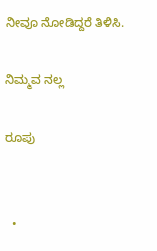ನೀವೂ ನೋಡಿದ್ದರೆ ತಿಳಿಸಿ.

ನಿಮ್ಮವ ನಲ್ಲ

ರೂಪು


  •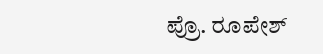ಪ್ರೊ. ರೂಪೇಶ್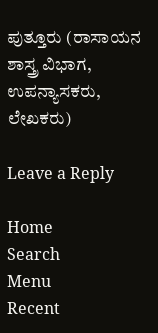ಪುತ್ತೂರು (ರಾಸಾಯನ ಶಾಸ್ತ್ರ ವಿಭಾಗ, ಉಪನ್ಯಾಸಕರು, ಲೇಖಕರು)

Leave a Reply

Home
Search
Menu
Recent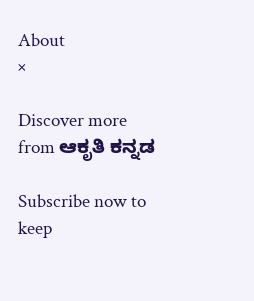About
×

Discover more from ಆಕೃತಿ ಕನ್ನಡ

Subscribe now to keep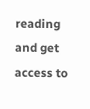reading and get access to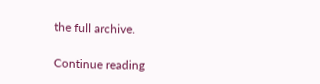the full archive.

Continue reading